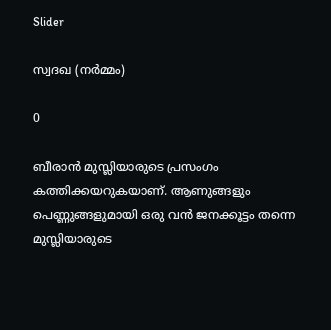Slider

സ്വദഖ (നർമ്മം)

0

ബീരാൻ മുസ്ലിയാരുടെ പ്രസംഗം കത്തിക്കയറുകയാണ്. ആണുങ്ങളും പെണ്ണുങ്ങളുമായി ഒരു വൻ ജനക്കൂട്ടം തന്നെ മുസ്ലിയാരുടെ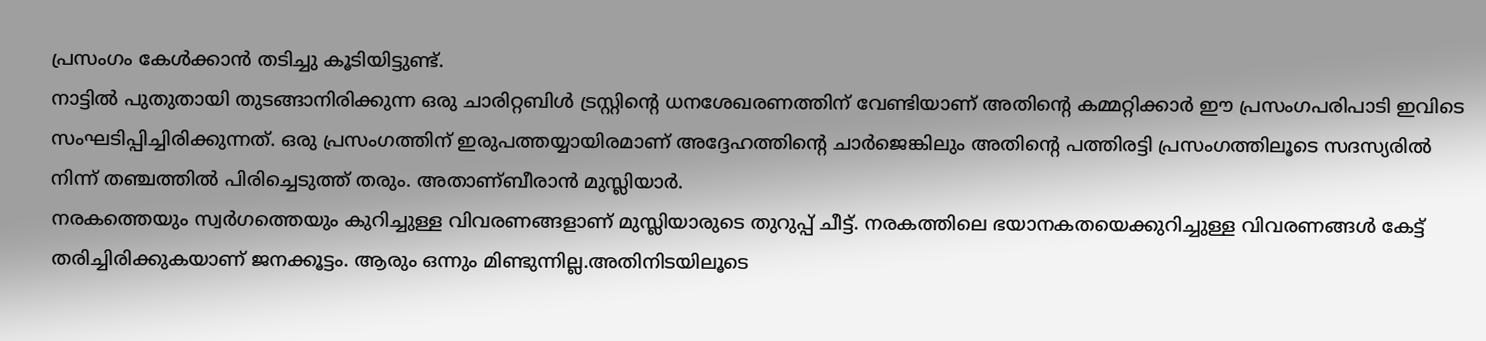പ്രസംഗം കേൾക്കാൻ തടിച്ചു കൂടിയിട്ടുണ്ട്.
നാട്ടിൽ പുതുതായി തുടങ്ങാനിരിക്കുന്ന ഒരു ചാരിറ്റബിൾ ട്രസ്റ്റിന്റെ ധനശേഖരണത്തിന് വേണ്ടിയാണ് അതിന്റെ കമ്മറ്റിക്കാർ ഈ പ്രസംഗപരിപാടി ഇവിടെ സംഘടിപ്പിച്ചിരിക്കുന്നത്. ഒരു പ്രസംഗത്തിന് ഇരുപത്തയ്യായിരമാണ് അദ്ദേഹത്തിന്റെ ചാർജെങ്കിലും അതിന്റെ പത്തിരട്ടി പ്രസംഗത്തിലൂടെ സദസ്യരിൽ നിന്ന് തഞ്ചത്തിൽ പിരിച്ചെടുത്ത് തരും. അതാണ്ബീരാൻ മുസ്ലിയാർ.
നരകത്തെയും സ്വർഗത്തെയും കുറിച്ചുള്ള വിവരണങ്ങളാണ് മുസ്ലിയാരുടെ തുറുപ്പ് ചീട്ട്. നരകത്തിലെ ഭയാനകതയെക്കുറിച്ചുള്ള വിവരണങ്ങൾ കേട്ട് തരിച്ചിരിക്കുകയാണ് ജനക്കൂട്ടം. ആരും ഒന്നും മിണ്ടുന്നില്ല.അതിനിടയിലൂടെ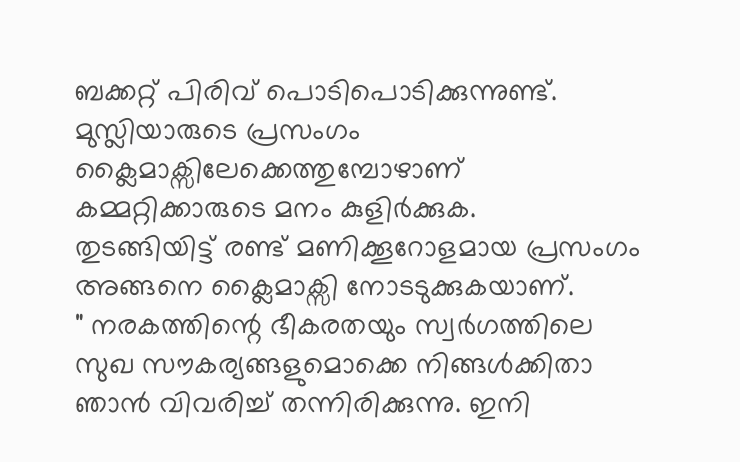ബക്കറ്റ് പിരിവ് പൊടിപൊടിക്കുന്നുണ്ട്. മുസ്ലിയാരുടെ പ്രസംഗം ക്ലൈമാക്സിലേക്കെത്തുമ്പോഴാണ് കമ്മറ്റിക്കാരുടെ മനം കുളിർക്കുക.
തുടങ്ങിയിട്ട് രണ്ട് മണിക്കൂറോളമായ പ്രസംഗം അങ്ങനെ ക്ലൈമാക്സി നോടടുക്കുകയാണ്.
" നരകത്തിന്റെ ഭീകരതയും സ്വർഗത്തിലെ സുഖ സൗകര്യങ്ങളുമൊക്കെ നിങ്ങൾക്കിതാ ഞാൻ വിവരിച്ച് തന്നിരിക്കുന്നു. ഇനി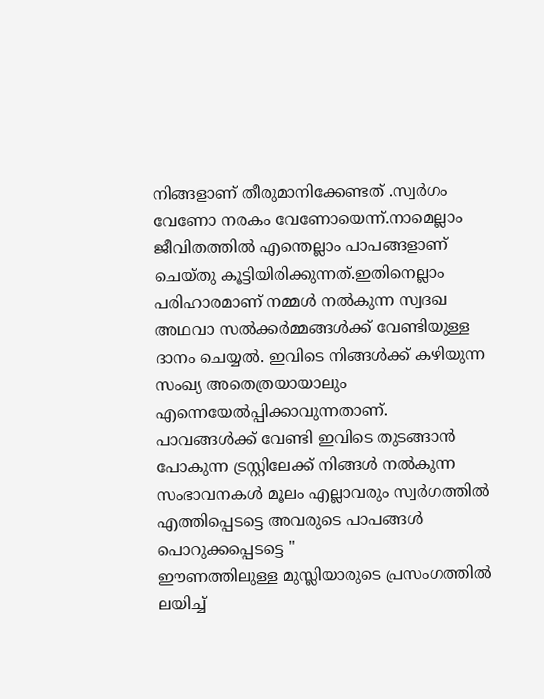നിങ്ങളാണ് തീരുമാനിക്കേണ്ടത് .സ്വർഗം വേണോ നരകം വേണോയെന്ന്.നാമെല്ലാം ജീവിതത്തിൽ എന്തെല്ലാം പാപങ്ങളാണ് ചെയ്തു കൂട്ടിയിരിക്കുന്നത്.ഇതിനെല്ലാം പരിഹാരമാണ് നമ്മൾ നൽകുന്ന സ്വദഖ അഥവാ സൽക്കർമ്മങ്ങൾക്ക് വേണ്ടിയുള്ള ദാനം ചെയ്യൽ. ഇവിടെ നിങ്ങൾക്ക് കഴിയുന്ന സംഖ്യ അതെത്രയായാലും എന്നെയേൽപ്പിക്കാവുന്നതാണ്. പാവങ്ങൾക്ക് വേണ്ടി ഇവിടെ തുടങ്ങാൻ പോകുന്ന ട്രസ്റ്റിലേക്ക് നിങ്ങൾ നൽകുന്ന സംഭാവനകൾ മൂലം എല്ലാവരും സ്വർഗത്തിൽ എത്തിപ്പെടട്ടെ അവരുടെ പാപങ്ങൾ പൊറുക്കപ്പെടട്ടെ "
ഈണത്തിലുള്ള മുസ്ലിയാരുടെ പ്രസംഗത്തിൽ ലയിച്ച്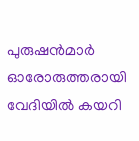പുരുഷൻമാർ ഓരോരുത്തരായി വേദിയിൽ കയറി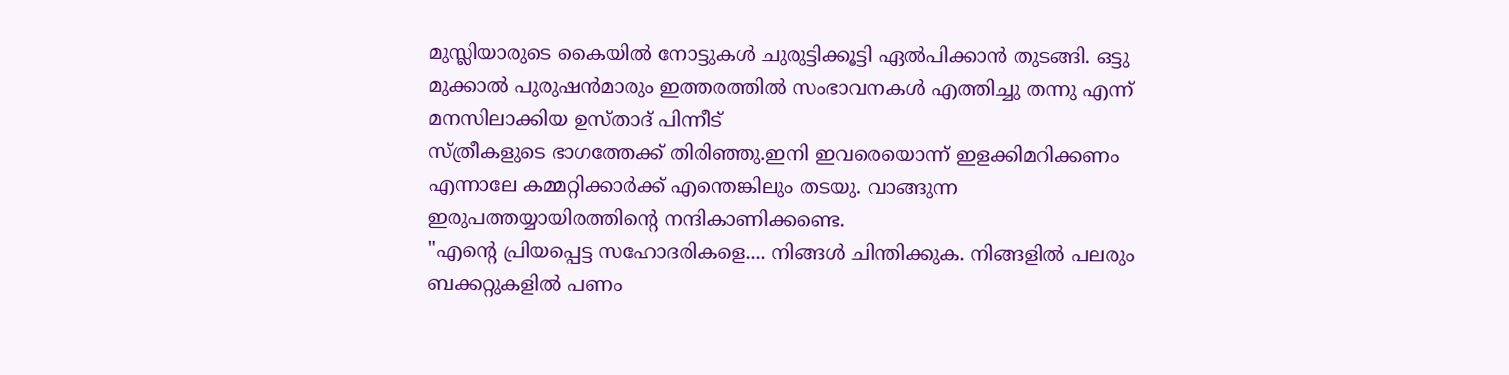മുസ്ലിയാരുടെ കൈയിൽ നോട്ടുകൾ ചുരുട്ടിക്കൂട്ടി ഏൽപിക്കാൻ തുടങ്ങി. ഒട്ടു മുക്കാൽ പുരുഷൻമാരും ഇത്തരത്തിൽ സംഭാവനകൾ എത്തിച്ചു തന്നു എന്ന് മനസിലാക്കിയ ഉസ്താദ് പിന്നീട്
സ്ത്രീകളുടെ ഭാഗത്തേക്ക് തിരിഞ്ഞു.ഇനി ഇവരെയൊന്ന് ഇളക്കിമറിക്കണം എന്നാലേ കമ്മറ്റിക്കാർക്ക് എന്തെങ്കിലും തടയു. വാങ്ങുന്ന ഇരുപത്തയ്യായിരത്തിന്റെ നന്ദികാണിക്കണ്ടെ.
"എന്റെ പ്രിയപ്പെട്ട സഹോദരികളെ.... നിങ്ങൾ ചിന്തിക്കുക. നിങ്ങളിൽ പലരും ബക്കറ്റുകളിൽ പണം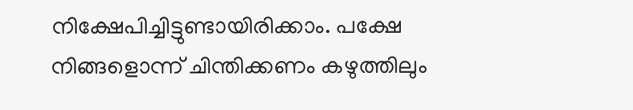നിക്ഷേപിച്ചിട്ടുണ്ടായിരിക്കാം. പക്ഷേ നിങ്ങളൊന്ന് ചിന്തിക്കണം കഴുത്തിലും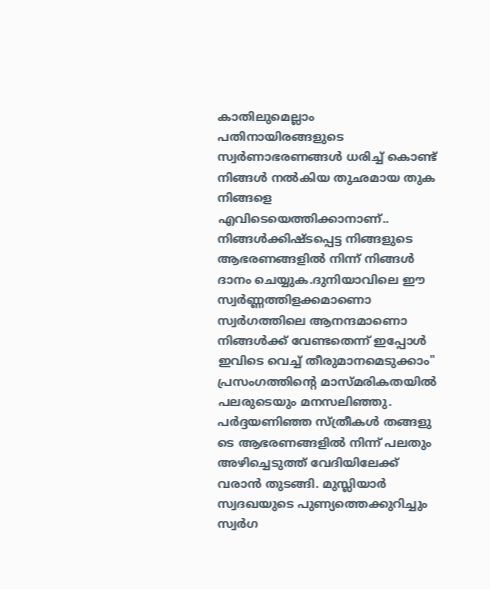കാതിലുമെല്ലാം പതിനായിരങ്ങളുടെ സ്വർണാഭരണങ്ങൾ ധരിച്ച് കൊണ്ട് നിങ്ങൾ നൽകിയ തുഛമായ തുക നിങ്ങളെ എവിടെയെത്തിക്കാനാണ്.. നിങ്ങൾക്കിഷ്ടപ്പെട്ട നിങ്ങളുടെ ആഭരണങ്ങളിൽ നിന്ന് നിങ്ങൾ ദാനം ചെയ്യുക.ദുനിയാവിലെ ഈ സ്വർണ്ണത്തിളക്കമാണൊ സ്വർഗത്തിലെ ആനന്ദമാണൊ നിങ്ങൾക്ക് വേണ്ടതെന്ന് ഇപ്പോൾ ഇവിടെ വെച്ച് തീരുമാനമെടുക്കാം"
പ്രസംഗത്തിന്റെ മാസ്മരികതയിൽ പലരുടെയും മനസലിഞ്ഞു. പർദ്ദയണിഞ്ഞ സ്ത്രീകൾ തങ്ങളു ടെ ആഭരണങ്ങളിൽ നിന്ന് പലതും അഴിച്ചെടുത്ത് വേദിയിലേക്ക് വരാൻ തുടങ്ങി. മുസ്ലിയാർ സ്വദഖയുടെ പുണ്യത്തെക്കുറിച്ചും സ്വർഗ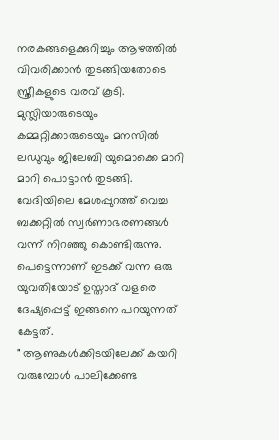നരകങ്ങളെക്കുറിച്ചും ആഴത്തിൽ വിവരിക്കാൻ തുടങ്ങിയതോടെ സ്ത്രീകളുടെ വരവ് കൂടി. മുസ്ലിയാരുടെയും കമ്മറ്റിക്കാരുടെയും മനസിൽ ലഡുവും ജിലേബി യുമൊക്കെ മാറി മാറി പൊട്ടാൻ തുടങ്ങി. വേദിയിലെ മേശപ്പുറത്ത് വെച്ച ബക്കറ്റിൽ സ്വർണാഭരണങ്ങൾ വന്ന് നിറഞ്ഞു കൊണ്ടിരുന്നു. പെട്ടെന്നാണ് ഇടക്ക് വന്ന ഒരു യുവതിയോട് ഉസ്താദ് വളരെ ദേഷ്യപ്പെട്ട് ഇങ്ങനെ പറയുന്നത് കേട്ടത്.
" ആണുകൾക്കിടയിലേക്ക് കയറി വരുമ്പോൾ പാലിക്കേണ്ട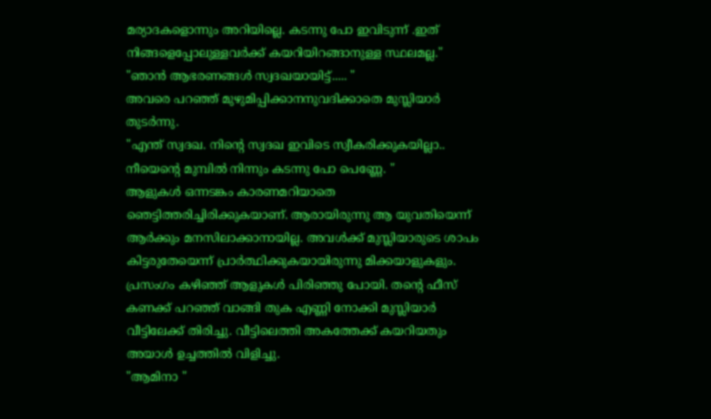മര്യാദകളൊന്നും അറിയില്ലെ. കടന്നു പോ ഇവിടുന്ന് .ഇത് നിങ്ങളെപ്പോലുള്ളവർക്ക് കയറിയിറങ്ങാനുള്ള സ്ഥലമല്ല."
"ഞാൻ ആഭരണങ്ങൾ സ്വദഖയായിട്ട്..... "
അവരെ പറഞ്ഞ് മുഴുമിപ്പിക്കാനനുവദിക്കാതെ മുസ്ലിയാർ തുടർന്നു.
"എന്ത് സ്വദഖ. നിന്റെ സ്വദഖ ഇവിടെ സ്വീകരിക്കുകയില്ലാ.. നീയെന്റെ മുമ്പിൽ നിന്നും കടന്നു പോ പെണ്ണേ. "
ആളുകൾ ഒന്നടങ്കം കാരണമറിയാതെ ഞെട്ടിത്തരിച്ചിരിക്കുകയാണ്. ആരായിരുന്നു ആ യുവതിയെന്ന് ആർക്കും മനസിലാക്കാനായില്ല. അവൾക്ക് മുസ്ലിയാരുടെ ശാപം കിട്ടരുതേയെന്ന് പ്രാർത്ഥിക്കുകയായിരുന്നു മിക്കയാളുകളും.
പ്രസംഗം കഴിഞ്ഞ് ആളുകൾ പിരിഞ്ഞു പോയി. തന്റെ ഫീസ് കണക്ക് പറഞ്ഞ് വാങ്ങി തുക എണ്ണി നോക്കി മുസ്ലിയാർ വീട്ടിലേക്ക് തിരിച്ചു. വീട്ടിലെത്തി അകത്തേക്ക് കയറിയതും അയാൾ ഉച്ചത്തിൽ വിളിച്ചു.
"ആമിനാ "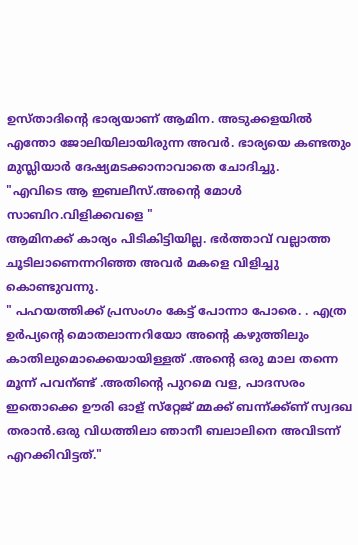ഉസ്താദിന്റെ ഭാര്യയാണ് ആമിന. അടുക്കളയിൽ എന്തോ ജോലിയിലായിരുന്ന അവർ. ഭാര്യയെ കണ്ടതും മുസ്ലിയാർ ദേഷ്യമടക്കാനാവാതെ ചോദിച്ചു.
"എവിടെ ആ ഇബലീസ്.അന്റെ മോൾ സാബിറ.വിളിക്കവളെ "
ആമിനക്ക് കാര്യം പിടികിട്ടിയില്ല. ഭർത്താവ് വല്ലാത്ത ചൂടിലാണെന്നറിഞ്ഞ അവർ മകളെ വിളിച്ചു കൊണ്ടുവന്നു.
" പഹയത്തിക്ക് പ്രസംഗം കേട്ട് പോന്നാ പോരെ. . എത്ര ഉർപ്യന്റെ മൊതലാന്നറിയോ അന്റെ കഴുത്തിലും കാതിലുമൊക്കെയായിള്ളത് .അന്റെ ഒരു മാല തന്നെ മൂന്ന് പവന്ണ്ട് .അതിന്റെ പുറമെ വള, പാദസരം ഇതൊക്കെ ഊരി ഓള് സ്‌റ്റേജ് മ്മക്ക് ബന്ന്ക്ക്ണ് സ്വദഖ തരാൻ.ഒരു വിധത്തിലാ ഞാനീ ബലാലിനെ അവിടന്ന് എറക്കിവിട്ടത്."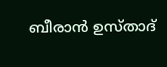ബീരാൻ ഉസ്താദ്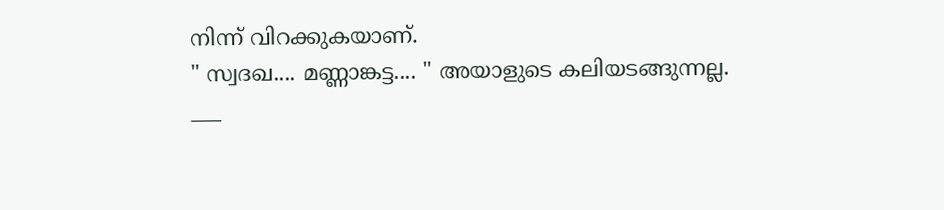നിന്ന് വിറക്കുകയാണ്.
" സ്വദഖ.... മണ്ണാങ്കട്ട.... " അയാളുടെ കലിയടങ്ങുന്നല്ല.
___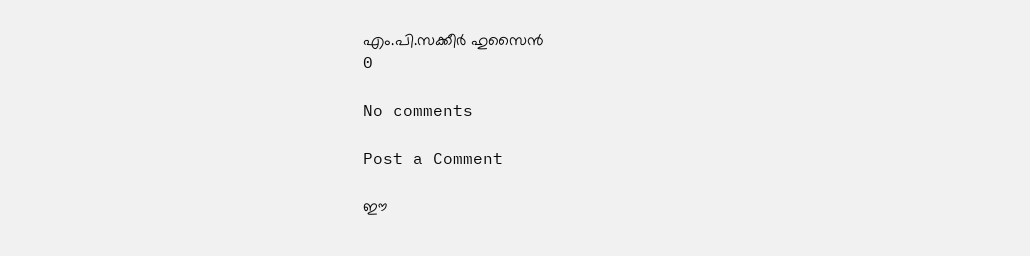എം.പി.സക്കീർ ഹുസൈൻ
0

No comments

Post a Comment

ഈ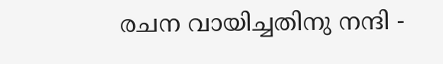രചന വായിച്ചതിനു നന്ദി -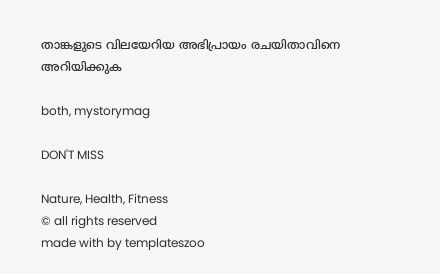താങ്കളുടെ വിലയേറിയ അഭിപ്രായം രചയിതാവിനെ അറിയിക്കുക

both, mystorymag

DON'T MISS

Nature, Health, Fitness
© all rights reserved
made with by templateszoo